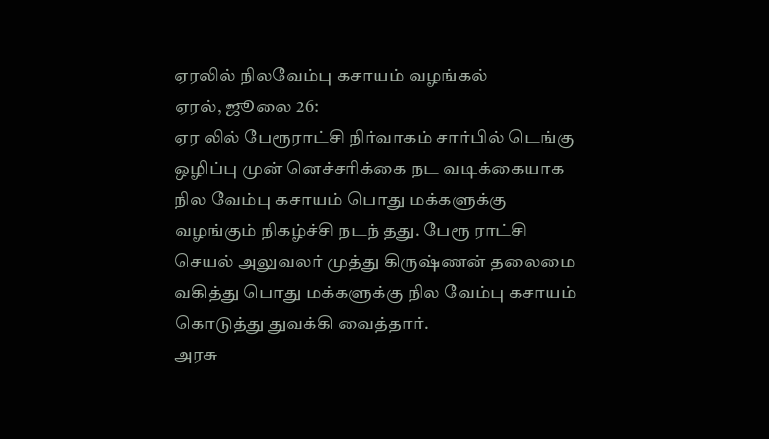ஏரலில் நிலவேம்பு கசாயம் வழங்கல்
ஏரல், ஜூலை 26:
ஏர லில் பேரூராட்சி நிர்வாகம் சார்பில் டெங்கு ஒழிப்பு முன் னெச்சரிக்கை நட வடிக்கையாக நில வேம்பு கசாயம் பொது மக்களுக்கு வழங்கும் நிகழ்ச்சி நடந் தது. பேரூ ராட்சி செயல் அலுவலர் முத்து கிருஷ்ணன் தலைமை வகித்து பொது மக்களுக்கு நில வேம்பு கசாயம் கொடுத்து துவக்கி வைத்தார்.
அரசு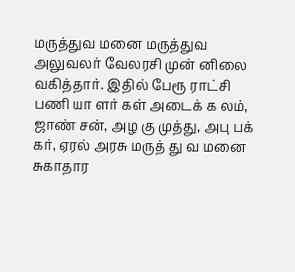மருத்துவ மனை மருத்துவ அலுவலர் வேலரசி முன் னிலை வகித்தார். இதில் பேரூ ராட்சி பணி யா ளர் கள் அடைக் க லம், ஜாண் சன், அழ கு முத்து, அபு பக் கர், ஏரல் அரசு மருத் து வ மனை சுகாதார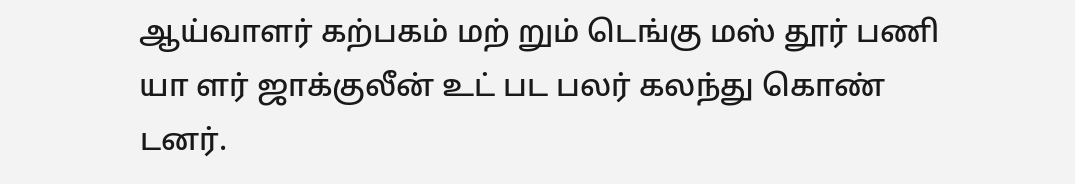ஆய்வாளர் கற்பகம் மற் றும் டெங்கு மஸ் தூர் பணி யா ளர் ஜாக்குலீன் உட் பட பலர் கலந்து கொண் டனர்.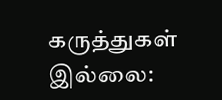கருத்துகள் இல்லை: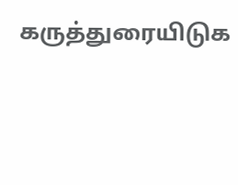கருத்துரையிடுக